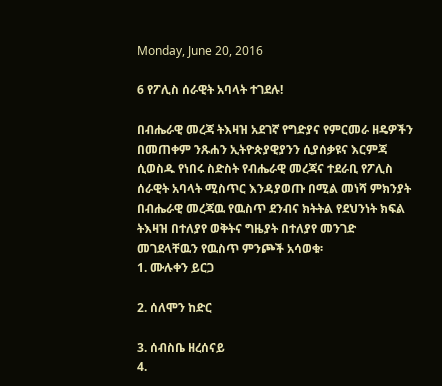Monday, June 20, 2016

6 የፖሊስ ሰራዊት አባላት ተገደሉ!

በብሔራዊ መረጃ ትእዛዝ አደገኛ የግድያና የምርመራ ዘዴዎችን በመጠቀም ንጹሐን ኢትዮጵያዊያንን ሲያሰቃዩና እርምጃ ሲወስዱ የነበሩ ስድስት የብሔራዊ መረጃና ተደራቢ የፖሊስ ሰራዊት አባላት ሚስጥር እንዳያወጡ በሚል መነሻ ምክንያት በብሔራዊ መረጃዉ የዉስጥ ደንብና ክትትል የደህንነት ክፍል ትእዛዝ በተለያየ ወቅትና ግዜያት በተለያየ መንገድ መገደላቸዉን የዉስጥ ምንጮች አሳወቁ፡
1. ሙሉቀን ይርጋ

2. ሰለሞን ከድር

3. ሰብስቤ ዘረሰናይ
4.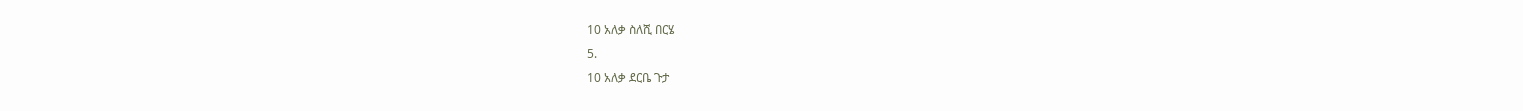10 አለቃ ስለሺ በርሄ
5.
10 አለቃ ደርቤ ጉታ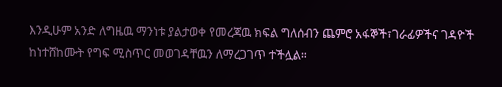እንዲሁም አንድ ለግዜዉ ማንነቱ ያልታወቀ የመረጃዉ ክፍል ግለሰብን ጨምሮ አፋኞች፣ገራፊዎችና ገዳዮች ከነተሸከሙት የግፍ ሚስጥር መወገዳቸዉን ለማረጋገጥ ተችሏል።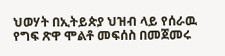ህወሃት በኢትይጵያ ህዝብ ላይ የሰራዉ የግፍ ጽዋ ሞልቶ መፍሰስ በመጀመሩ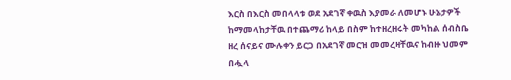እርስ በእርስ መበላላቱ ወደ አደገኛ ቀዉስ እያመራ ለመሆኑ ሁኔታዎች ከማመላከታቸዉ በተጨማሪ ከላይ በስም ከተዘረዘሩት መካከል ሰብስቤ ዘረ ሰናይና ሙሉቀን ይርጋ በአደገኛ መርዝ መመረዛቸዉና ከብዙ ህመም በሗላ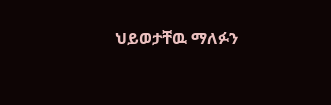ህይወታቸዉ ማለፉን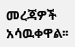መረጃዎች አሳዉቀዋል፡፡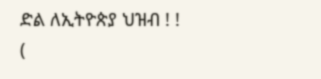ድል ለኢትዮጵያ ህዝብ ! !
(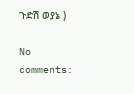ጉድሽ ወያኔ )

No comments: